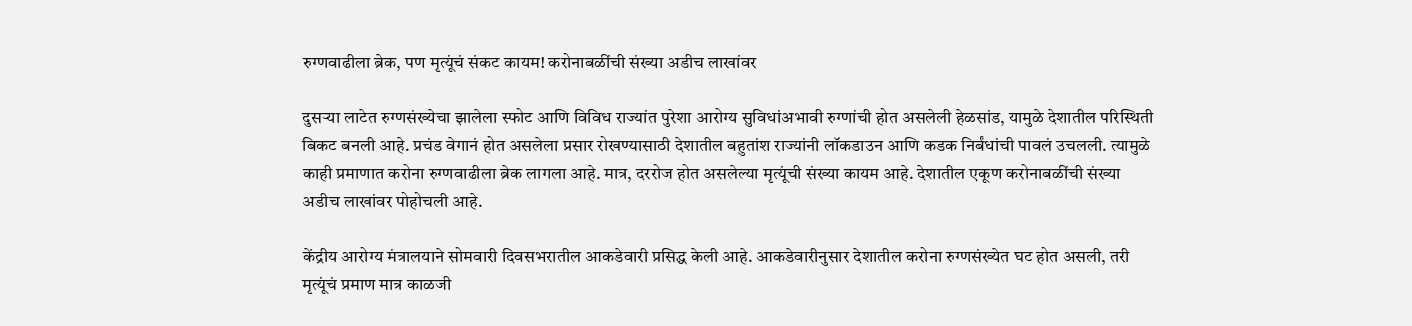रुग्णवाढीला ब्रेक, पण मृत्यूंचं संकट कायम! करोनाबळींची संख्या अडीच लाखांवर

दुसऱ्या लाटेत रुग्णसंख्येचा झालेला स्फोट आणि विविध राज्यांत पुरेशा आरोग्य सुविधांअभावी रुग्णांची होत असलेली हेळसांड, यामुळे देशातील परिस्थिती बिकट बनली आहे. प्रचंड वेगानं होत असलेला प्रसार रोखण्यासाठी देशातील बहुतांश राज्यांनी लॉकडाउन आणि कडक निर्बंधांची पावलं उचलली. त्यामुळे काही प्रमाणात करोना रुग्णवाढीला ब्रेक लागला आहे. मात्र, दररोज होत असलेल्या मृत्यूंची संख्या कायम आहे. देशातील एकूण करोनाबळींची संख्या अडीच लाखांवर पोहोचली आहे.

केंद्रीय आरोग्य मंत्रालयाने सोमवारी दिवसभरातील आकडेवारी प्रसिद्ध केली आहे. आकडेवारीनुसार देशातील करोना रुग्णसंख्येत घट होत असली, तरी मृत्यूंचं प्रमाण मात्र काळजी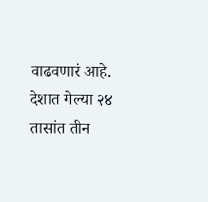वाढवणारं आहे. देशात गेल्या २४ तासांत तीन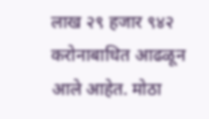लाख २९ हजार ९४२ करोनाबाधित आढळून आले आहेत. मोठा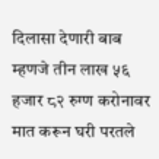दिलासा देणारी बाब म्हणजे तीन लाख ५६ हजार ८२ रुग्ण करोनावर मात करून घरी परतले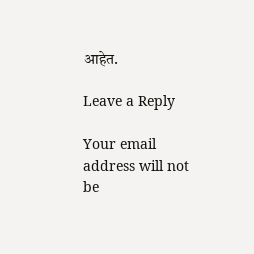आहेत.

Leave a Reply

Your email address will not be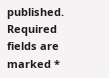published. Required fields are marked *